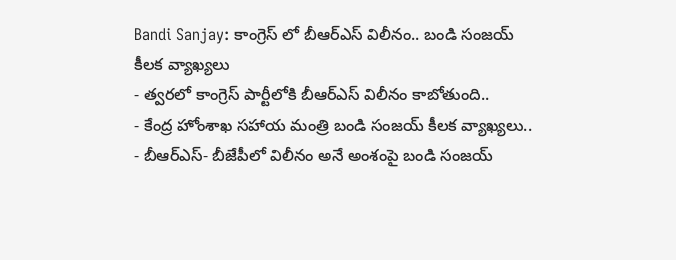Bandi Sanjay: కాంగ్రెస్ లో బీఆర్ఎస్ విలీనం.. బండి సంజయ్ కీలక వ్యాఖ్యలు
- త్వరలో కాంగ్రెస్ పార్టీలోకి బీఆర్ఎస్ విలీనం కాబోతుంది..
- కేంద్ర హోంశాఖ సహాయ మంత్రి బండి సంజయ్ కీలక వ్యాఖ్యలు..
- బీఆర్ఎస్- బీజేపీలో విలీనం అనే అంశంపై బండి సంజయ్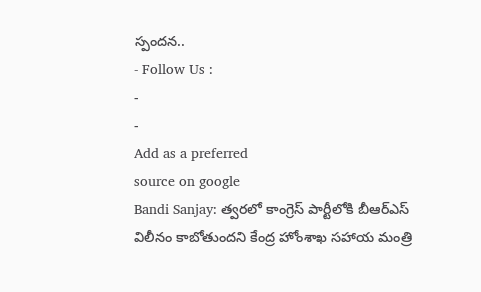స్పందన..
- Follow Us :
-
-
Add as a preferred
source on google
Bandi Sanjay: త్వరలో కాంగ్రెస్ పార్టీలోకి బీఆర్ఎస్ విలీనం కాబోతుందని కేంద్ర హోంశాఖ సహాయ మంత్రి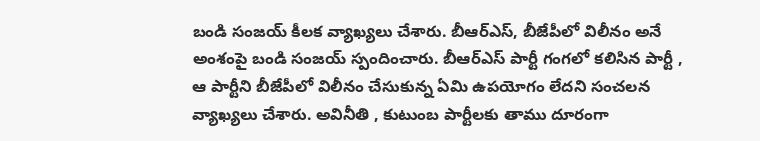బండి సంజయ్ కీలక వ్యాఖ్యలు చేశారు. బీఆర్ఎస్, బీజేపీలో విలీనం అనే అంశంపై బండి సంజయ్ స్పందించారు. బీఆర్ఎస్ పార్టీ గంగలో కలిసిన పార్టీ , ఆ పార్టీని బీజేపీలో విలీనం చేసుకున్న ఏమి ఉపయోగం లేదని సంచలన వ్యాఖ్యలు చేశారు. అవినీతి , కుటుంబ పార్టీలకు తాము దూరంగా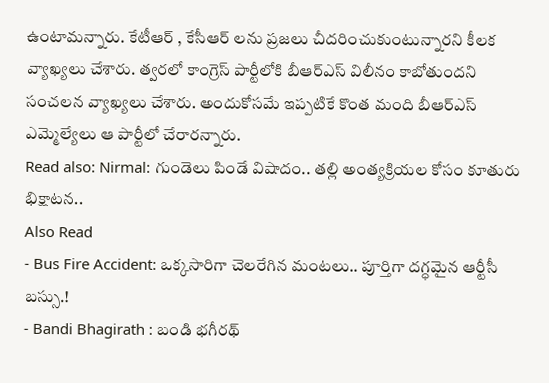ఉంటామన్నారు. కేటీఆర్ , కేసీఆర్ లను ప్రజలు చీదరించుకుంటున్నారని కీలక వ్యాఖ్యలు చేశారు. త్వరలో కాంగ్రెస్ పార్టీలోకి బీఆర్ఎస్ విలీనం కాబోతుందని సంచలన వ్యాఖ్యలు చేశారు. అందుకోసమే ఇప్పటికే కొంత మంది బీఆర్ఎస్ ఎమ్మెల్యేలు ఆ పార్టీలో చేరారన్నారు.
Read also: Nirmal: గుండెలు పిండే విషాదం.. తల్లి అంత్యక్రియల కోసం కూతురు భిక్షాటన..
Also Read
- Bus Fire Accident: ఒక్కసారిగా చెలరేగిన మంటలు.. పూర్తిగా దగ్ధమైన ఆర్టీసీ బస్సు.!
- Bandi Bhagirath : బండి భగీరథ్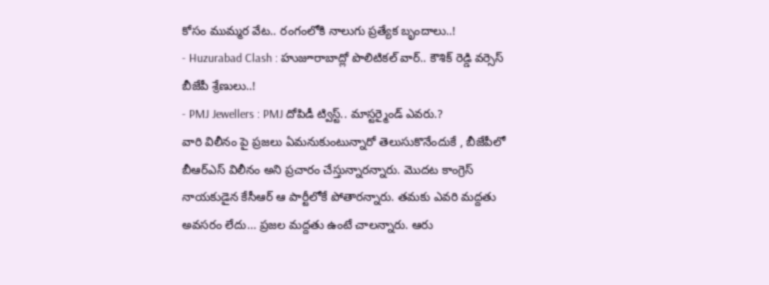కోసం ముమ్మర వేట.. రంగంలోకి నాలుగు ప్రత్యేక బృందాలు..!
- Huzurabad Clash : హుజూరాబాద్లో పొలిటికల్ వార్.. కౌశిక్ రెడ్డి వర్సెస్ బీజేపీ శ్రేణులు..!
- PMJ Jewellers : PMJ దోపిడీ ట్విస్ట్.. మాస్టర్మైండ్ ఎవరు.?
వారి విలీనం పై ప్రజలు ఏమనుకుంటున్నారో తెలుసుకొనేందుకే , బీజేపీలో బీఆర్ఎస్ విలీనం అని ప్రచారం చేస్తున్నారన్నారు. మొదట కాంగ్రెస్ నాయకుడైన కేసీఆర్ ఆ పార్టీలోకే పోతారన్నారు. తమకు ఎవరి మద్దతు అవసరం లేదు… ప్రజల మద్దతు ఉంటే చాలన్నారు. ఆరు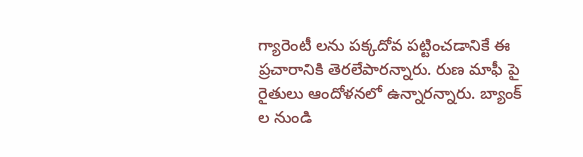గ్యారెంటీ లను పక్కదోవ పట్టించడానికే ఈ ప్రచారానికి తెరలేపారన్నారు. రుణ మాఫీ పై రైతులు ఆందోళనలో ఉన్నారన్నారు. బ్యాంక్ ల నుండి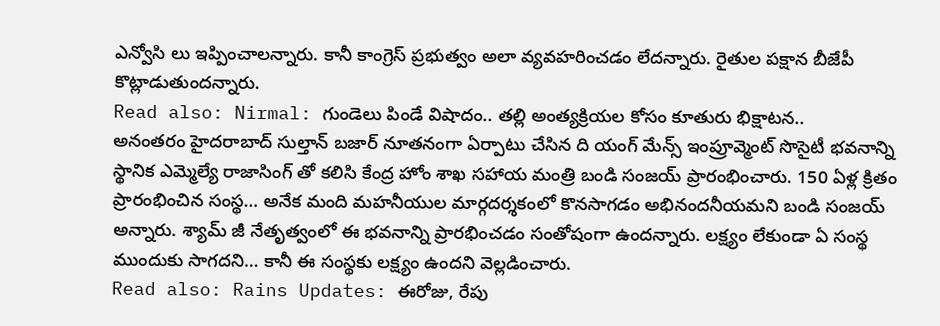ఎన్వోసి లు ఇప్పించాలన్నారు. కానీ కాంగ్రెస్ ప్రభుత్వం అలా వ్యవహరించడం లేదన్నారు. రైతుల పక్షాన బీజేపీ కొట్లాడుతుందన్నారు.
Read also: Nirmal: గుండెలు పిండే విషాదం.. తల్లి అంత్యక్రియల కోసం కూతురు భిక్షాటన..
అనంతరం హైదరాబాద్ సుల్తాన్ బజార్ నూతనంగా ఏర్పాటు చేసిన ది యంగ్ మేన్స్ ఇంప్రూవ్మెంట్ సొసైటీ భవనాన్ని స్థానిక ఎమ్మెల్యే రాజాసింగ్ తో కలిసి కేంద్ర హోం శాఖ సహాయ మంత్రి బండి సంజయ్ ప్రారంభించారు. 150 ఏళ్ల క్రితం ప్రారంభించిన సంస్థ… అనేక మంది మహనీయుల మార్గదర్శకంలో కొనసాగడం అభినందనీయమని బండి సంజయ్ అన్నారు. శ్యామ్ జీ నేతృత్వంలో ఈ భవనాన్ని ప్రారభించడం సంతోషంగా ఉందన్నారు. లక్ష్యం లేకుండా ఏ సంస్థ ముందుకు సాగదని… కానీ ఈ సంస్థకు లక్ష్యం ఉందని వెల్లడించారు.
Read also: Rains Updates: ఈరోజు, రేపు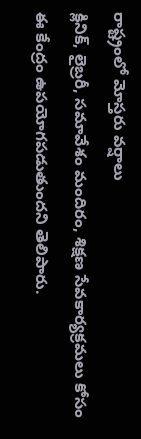రాష్ట్రంలో మోస్తరు వర్షాలు
క్లినిక్, లైబ్రరీ, సమావేశం మందిరం, శిక్షణ సేవకార్యక్రమలు కోసం ఈ కేంద్రం ఉపయోగపడుతుందని తెలిపారు.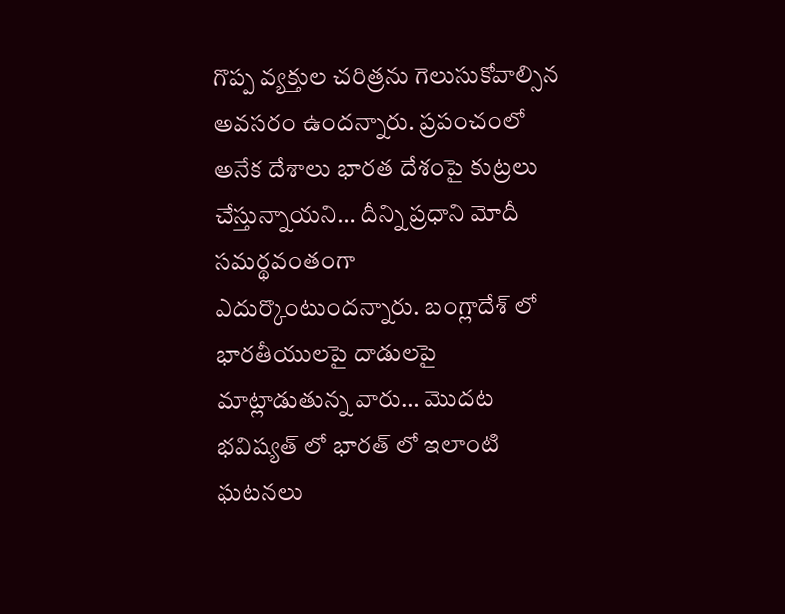గొప్ప వ్యక్తుల చరిత్రను గెలుసుకోవాల్సిన అవసరం ఉందన్నారు. ప్రపంచంలో అనేక దేశాలు భారత దేశంపై కుట్రలు చేస్తున్నాయని… దీన్ని ప్రధాని మోదీ సమర్థవంతంగా ఎదుర్కొంటుందన్నారు. బంగ్లాదేశ్ లో భారతీయులపై దాడులపై మాట్లాడుతున్న వారు… మొదట భవిష్యత్ లో భారత్ లో ఇలాంటి ఘటనలు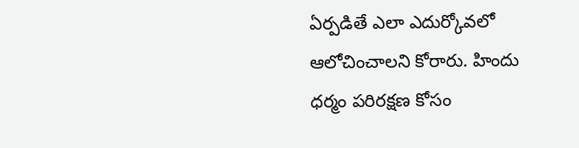ఏర్పడితే ఎలా ఎదుర్కోవలో ఆలోచించాలని కోరారు. హిందు ధర్మం పరిరక్షణ కోసం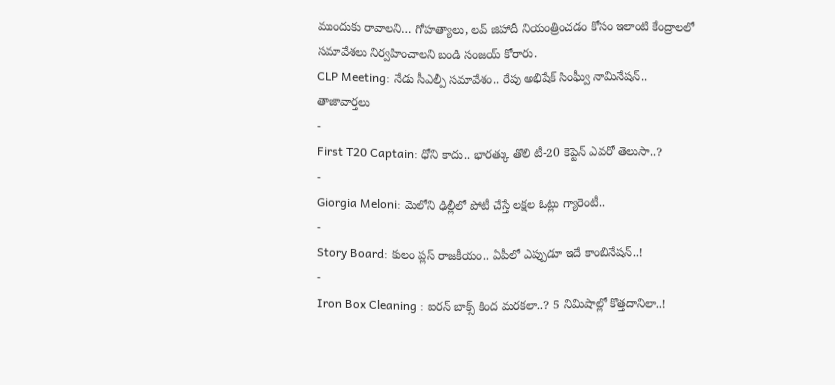ముందుకు రావాలని… గోహత్యాలు, లవ్ జిహాదీ నియంత్రించడం కోసం ఇలాంటి కేంద్రాలలో సమావేశలు నిర్వహించాలని బండి సంజయ్ కోరారు.
CLP Meeting: నేడు సీఎల్పీ సమావేశం.. రేపు అభిషేక్ సింఘ్వీ నామినేషన్..
తాజావార్తలు
-
First T20 Captain: ధోని కాదు.. భారత్కు తొలి టీ-20 కెప్టెన్ ఎవరో తెలుసా..?
-
Giorgia Meloni: మెలోని ఢిల్లీలో పోటీ చేస్తే లక్షల ఓట్లు గ్యారెంటీ..
-
Story Board: కులం ప్లస్ రాజకీయం.. ఏపీలో ఎప్పుడూ ఇదే కాంబినేషన్..!
-
Iron Box Cleaning : ఐరన్ బాక్స్ కింద మరకలా..? 5 నిమిషాల్లో కొత్తదానిలా..!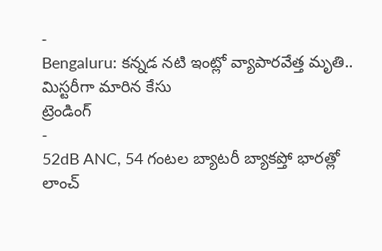-
Bengaluru: కన్నడ నటి ఇంట్లో వ్యాపారవేత్త మృతి.. మిస్టరీగా మారిన కేసు
ట్రెండింగ్
-
52dB ANC, 54 గంటల బ్యాటరీ బ్యాకప్తో భారత్లో లాంచ్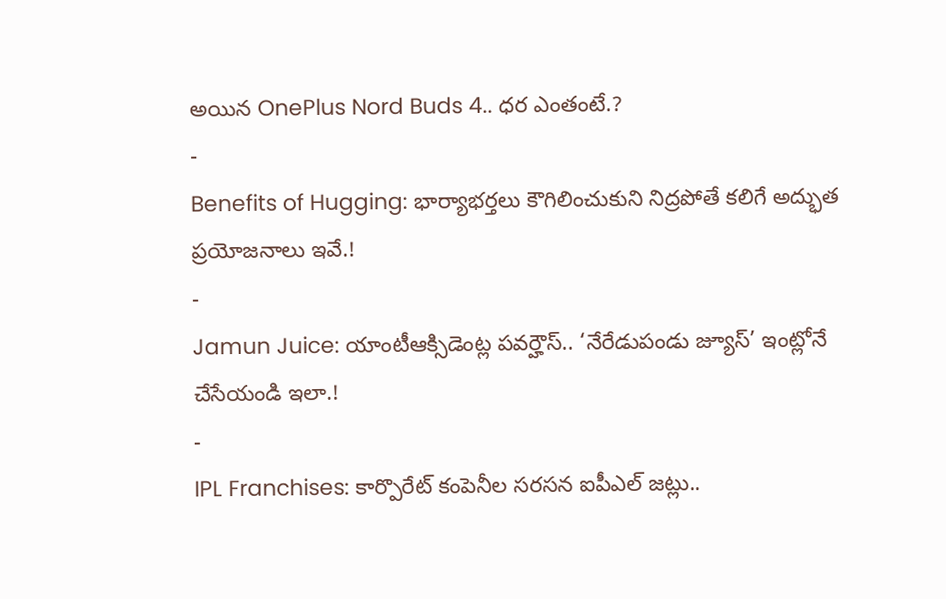అయిన OnePlus Nord Buds 4.. ధర ఎంతంటే.?
-
Benefits of Hugging: భార్యాభర్తలు కౌగిలించుకుని నిద్రపోతే కలిగే అద్భుత ప్రయోజనాలు ఇవే.!
-
Jamun Juice: యాంటీఆక్సిడెంట్ల పవర్హౌస్.. ‘నేరేడుపండు జ్యూస్’ ఇంట్లోనే చేసేయండి ఇలా.!
-
IPL Franchises: కార్పొరేట్ కంపెనీల సరసన ఐపీఎల్ జట్లు..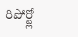రిపోర్ట్లో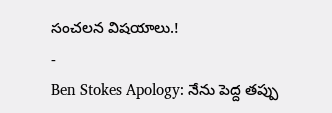సంచలన విషయాలు.!
-
Ben Stokes Apology: నేను పెద్ద తప్పు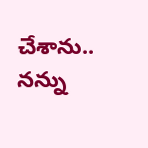చేశాను.. నన్ను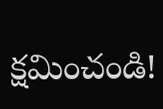క్షమించండి!